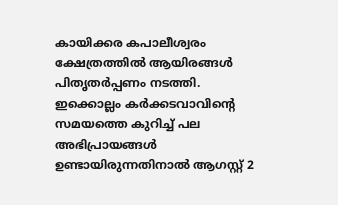കായിക്കര കപാലീശ്വരം ക്ഷേത്രത്തിൽ ആയിരങ്ങൾ പിതൃതർപ്പണം നടത്തി.
ഇക്കൊല്ലം കർക്കടവാവിൻ്റെ സമയത്തെ കുറിച്ച് പല അഭിപ്രായങ്ങൾ ഉണ്ടായിരുന്നതിനാൽ ആഗസ്റ്റ് 2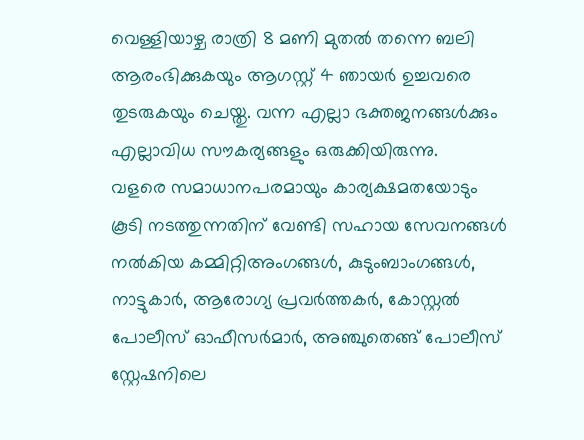വെള്ളിയാഴ്ച രാത്രി 8 മണി മുതൽ തന്നെ ബലി ആരംഭിക്കുകയും ആഗസ്റ്റ് 4 ഞായർ ഉച്ചവരെ തുടരുകയും ചെയ്തു. വന്ന എല്ലാ ഭക്തജനങ്ങൾക്കും എല്ലാവിധ സൗകര്യങ്ങളും ഒരുക്കിയിരുന്നു.
വളരെ സമാധാനപരമായും കാര്യക്ഷമതയോടും കൂടി നടത്തുന്നതിന് വേണ്ടി സഹായ സേവനങ്ങൾ നൽകിയ കമ്മിറ്റിഅംഗങ്ങൾ, കുടുംബാംഗങ്ങൾ, നാട്ടുകാർ, ആരോഗ്യ പ്രവർത്തകർ, കോസ്റ്റൽ പോലീസ് ഓഫീസർമാർ, അഞ്ചുതെങ്ങ് പോലീസ് സ്റ്റേഷനിലെ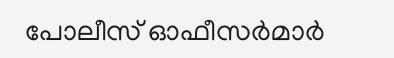പോലീസ് ഓഫീസർമാർ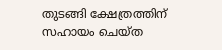തുടങ്ങി ക്ഷേത്രത്തിന് സഹായം ചെയ്ത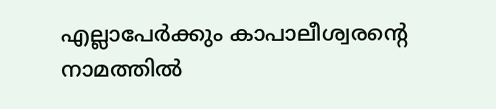എല്ലാപേർക്കും കാപാലീശ്വരൻ്റെ നാമത്തിൽ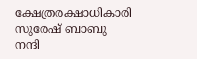ക്ഷേത്രരക്ഷാധികാരി സുരേഷ് ബാബു നന്ദി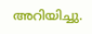അറിയിച്ചു.